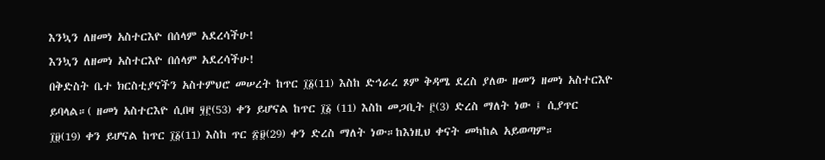እንኳን ለዘመነ አስተርእዮ በሰላም አደረሳችሁ!
እንኳን ለዘመነ አስተርእዮ በሰላም አደረሳችሁ!
በቅድስት ቤተ ክርስቲያናችን አስተምህሮ መሠረት ከጥር ፲፩(11) እስከ ድኅራረ ጾም ቅዳሜ ደረስ ያለው ዘመን ዘመነ አስተርእዮ ይባላል።( ዘመነ አስተርእዮ ሲበዛ ፶፫(53) ቀን ይሆናል ከጥር ፲፩ (11) እስከ መጋቢት ፫(3) ድረስ ማለት ነው ፤ ሲያጥር ፲፱(19) ቀን ይሆናል ከጥር ፲፩(11) እስከ ጥር ፳፱(29) ቀን ድረስ ማለት ነው።ከእነዚህ ቀናት መካከል አይወጣም።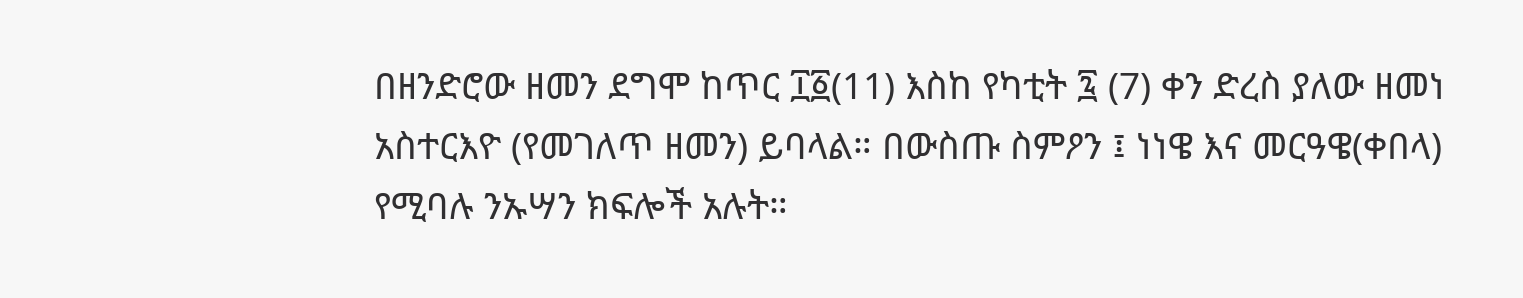በዘንድሮው ዘመን ደግሞ ከጥር ፲፩(11) እስከ የካቲት ፯ (7) ቀን ድረስ ያለው ዘመነ አስተርእዮ (የመገለጥ ዘመን) ይባላል። በውስጡ ስምዖን ፤ ነነዌ እና መርዓዌ(ቀበላ) የሚባሉ ንኡሣን ክፍሎች አሉት።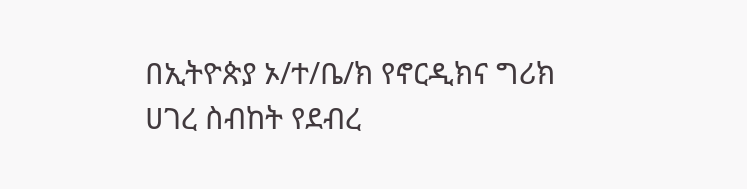በኢትዮጵያ ኦ/ተ/ቤ/ክ የኖርዲክና ግሪክ ሀገረ ስብከት የደብረ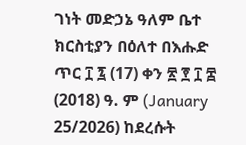ገነት መድኃኔ ዓለም ቤተ ክርስቲያን በዕለተ በእሑድ ጥር ፲ ፯ (17) ቀን ፳ ፻ ፲ ፰ (2018) ዓ. ም (January 25/2026) ከደረሱት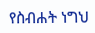የስብሐት ነግህ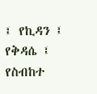፤ የኪዳን ፤ የቅዳሴ ፤ የስብከተ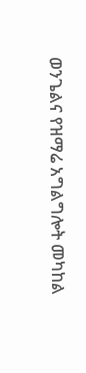ወንጌልና የዝማሬ አግልግሎት መካከል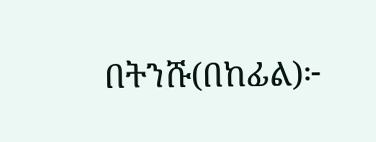በትንሹ(በከፊል)፦